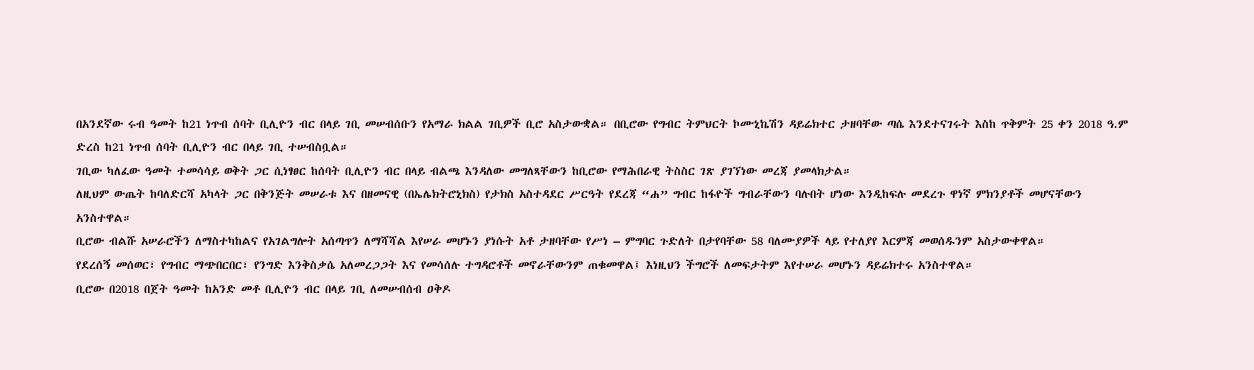በአንደኛው ሩብ ዓመት ከ21 ነጥብ ሰባት ቢሊዮን ብር በላይ ገቢ መሠብሰቡን የአማራ ክልል ገቢዎች ቢሮ አስታውቋል። በቢሮው የግብር ትምህርት ኮሙኒኬሽን ዳይሬክተር ታዘባቸው ጣሴ እንደተናገሩት እስከ ጥቅምት 25 ቀን 2018 ዓ.ም ድረስ ከ21 ነጥብ ሰባት ቢሊዮን ብር በላይ ገቢ ተሠብስቧል።
ገቢው ካለፈው ዓመት ተመሳሳይ ወቅት ጋር ሲነፃፀር ከሰባት ቢሊዮን ብር በላይ ብልጫ እንዳለው መግለጻቸውን ከቢሮው የማሕበራዊ ትስስር ገጽ ያገኘነው መረጃ ያመላክታል።
ለዚህም ውጤት ከባለድርሻ አካላት ጋር በቅንጅት መሠራቱ እና በዘመናዊ (በኤሌክትሮኒክስ) የታክስ አስተዳደር ሥርዓት የደረጃ “ሐ” ግብር ከፋዮች ግብራቸውን ባሉበት ሆነው እንዲከፍሉ መደረጉ ዋነኛ ምክንያቶች መሆናቸውን አንስተዋል።
ቢሮው ብልሹ አሠራሮችን ለማስተካከልና የአገልግሎት አሰጣጥን ለማሻሻል እየሠራ መሆኑን ያነሱት አቶ ታዘባቸው የሥነ – ምግባር ጉድለት በታየባቸው 58 ባለሙያዎች ላይ የተለያየ እርምጃ መወሰዱንም አስታውቀዋል።
የደረሰኝ መሰወር፣ የግብር ማጭበርበር፣ የንግድ እንቅስቃሴ አለመረጋጋት እና የመሳሰሉ ተግዳሮቶች መኖራቸውንም ጠቁመዋል፤ እነዚህን ችግሮች ለመፍታትም እየተሠራ መሆኑን ዳይሬክተሩ አንስተዋል።
ቢሮው በ2018 በጀት ዓመት ከአንድ መቶ ቢሊዮን ብር በላይ ገቢ ለመሠብሰብ ዐቅዶ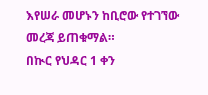እየሠራ መሆኑን ከቢሮው የተገኘው መረጃ ይጠቁማል።
በኲር የህዳር 1 ቀን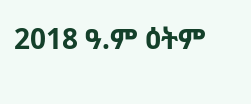2018 ዓ.ም ዕትም